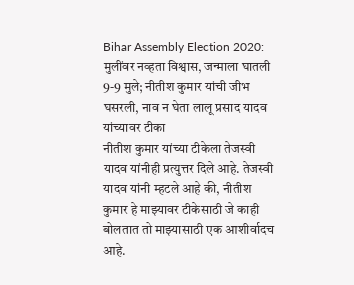Bihar Assembly Election 2020: मुलींवर नव्हता विश्वास, जन्माला घातली 9-9 मुले; नीतीश कुमार यांची जीभ घसरली, नाव न घेता लालू प्रसाद यादव यांच्यावर टीका
नीतीश कुमार यांच्या टीकेला तेजस्वी यादव यांनीही प्रत्युत्तर दिले आहे. तेजस्वी यादव यांनी म्हटले आहे की, नीतीश कुमार हे माझ्यावर टीकेसाठी जे काही बोलतात तो माझ्यासाठी एक आशीर्वादच आहे.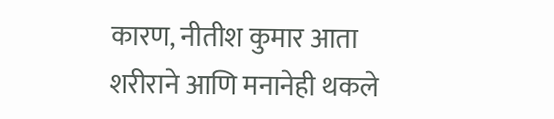कारण, नीतीश कुमार आता शरीराने आणि मनानेही थकले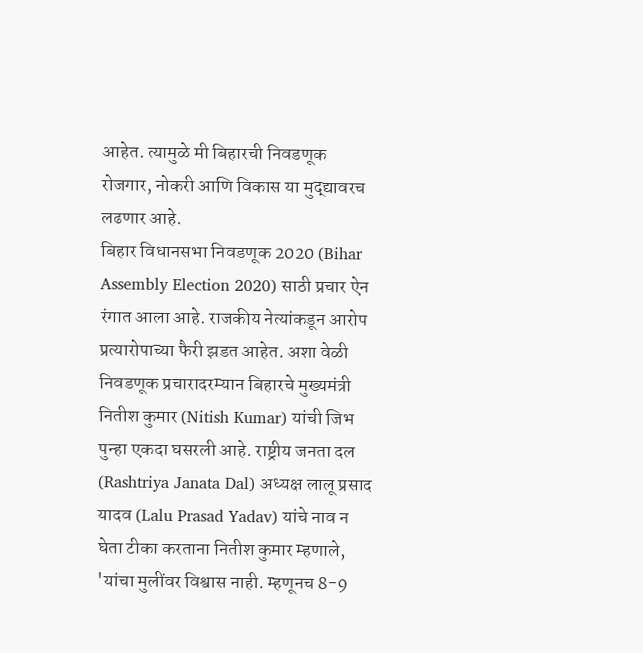आहेत. त्यामुळे मी बिहारची निवडणूक रोजगार, नोकरी आणि विकास या मुद्द्यावरच लढणार आहे.
बिहार विधानसभा निवडणूक 2020 (Bihar Assembly Election 2020) साठी प्रचार ऐन रंगात आला आहे. राजकीय नेत्यांकडून आरोप प्रत्यारोपाच्या फैरी झडत आहेत. अशा वेळी निवडणूक प्रचारादरम्यान बिहारचे मुख्यमंत्री नितीश कुमार (Nitish Kumar) यांची जिभ पुन्हा एकदा घसरली आहे. राष्ट्रीय जनता दल (Rashtriya Janata Dal) अध्यक्ष लालू प्रसाद यादव (Lalu Prasad Yadav) यांचे नाव न घेता टीका करताना नितीश कुमार म्हणाले, 'यांचा मुलींवर विश्वास नाही. म्हणूनच 8-9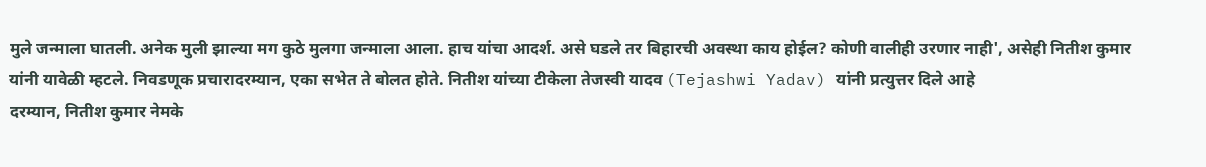मुले जन्माला घातली. अनेक मुली झाल्या मग कुठे मुलगा जन्माला आला. हाच यांचा आदर्श. असे घडले तर बिहारची अवस्था काय होईल? कोणी वालीही उरणार नाही', असेही नितीश कुमार यांनी यावेळी म्हटले. निवडणूक प्रचारादरम्यान, एका सभेत ते बोलत होते. नितीश यांच्या टीकेला तेजस्वी यादव (Tejashwi Yadav) यांनी प्रत्युत्तर दिले आहे
दरम्यान, नितीश कुमार नेमके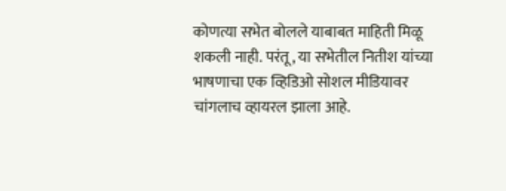कोणत्या सभेत बोलले याबाबत माहिती मिळू शकली नाही. परंतू, या सभेतील नितीश यांच्या भाषणाचा एक व्हिडिओ सोशल मीडियावर चांगलाच व्हायरल झाला आहे.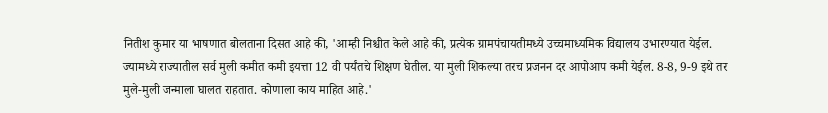नितीश कुमार या भाषणात बोलताना दिसत आहे की, 'आम्ही निश्चीत केले आहे की, प्रत्येक ग्रामपंचायतीमध्ये उच्चमाध्यमिक विद्यालय उभारण्यात येईल. ज्यामध्ये राज्यातील सर्व मुली कमीत कमी इयत्ता 12 वी पर्यंतचे शिक्षण घेतील. या मुली शिकल्या तरच प्रजनन दर आपोआप कमी येईल. 8-8, 9-9 इथे तर मुले-मुली जन्माला घालत राहतात. कोणाला काय माहित आहे.'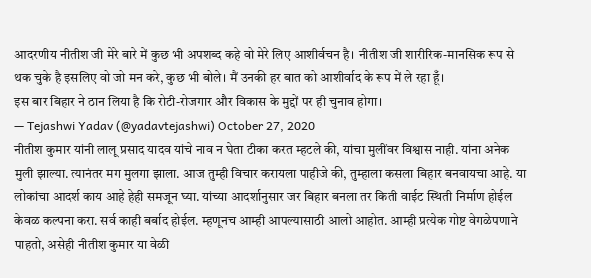आदरणीय नीतीश जी मेरे बारे में कुछ भी अपशब्द कहे वो मेरे लिए आशीर्वचन है। नीतीश जी शारीरिक-मानसिक रूप से थक चुके है इसलिए वो जो मन करे, कुछ भी बोले। मैं उनकी हर बात को आशीर्वाद के रूप में ले रहा हूँ।
इस बार बिहार ने ठान लिया है कि रोटी-रोजगार और विकास के मुद्दों पर ही चुनाव होगा।
— Tejashwi Yadav (@yadavtejashwi) October 27, 2020
नीतीश कुमार यांनी लालू प्रसाद यादव यांचे नाव न घेता टीका करत म्हटले की, यांचा मुलींवर विश्वास नाही. यांना अनेक मुली झाल्या. त्यानंतर मग मुलगा झाला. आज तुम्ही विचार करायला पाहीजे की, तुम्हाला कसला बिहार बनवायचा आहे. या लोकांचा आदर्श काय आहे हेही समजून घ्या. यांच्या आदर्शानुसार जर बिहार बनला तर किती वाईट स्थिती निर्माण होईल केवळ कल्पना करा. सर्व काही बर्बाद होईल. म्हणूनच आम्ही आपल्यासाठी आलो आहोत. आम्ही प्रत्येक गोष्ट वेगळेपणाने पाहतो, असेही नीतीश कुमार या वेळी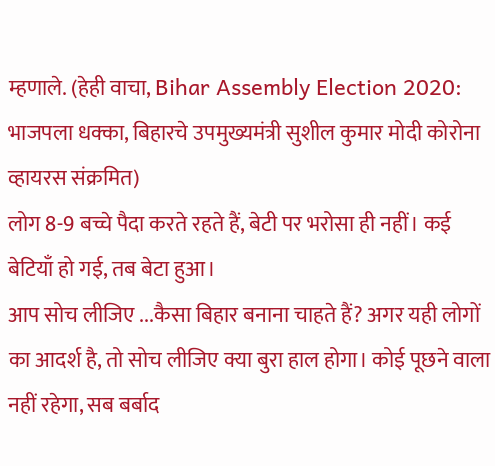म्हणाले. (हेही वाचा, Bihar Assembly Election 2020: भाजपला धक्का, बिहारचे उपमुख्यमंत्री सुशील कुमार मोदी कोरोना व्हायरस संक्रमित)
लोग 8-9 बच्चे पैदा करते रहते हैं, बेटी पर भरोसा ही नहीं। कई बेटियाँ हो गई, तब बेटा हुआ।
आप सोच लीजिए ...कैसा बिहार बनाना चाहते हैं? अगर यही लोगों का आदर्श है, तो सोच लीजिए क्या बुरा हाल होगा। कोई पूछने वाला नहीं रहेगा, सब बर्बाद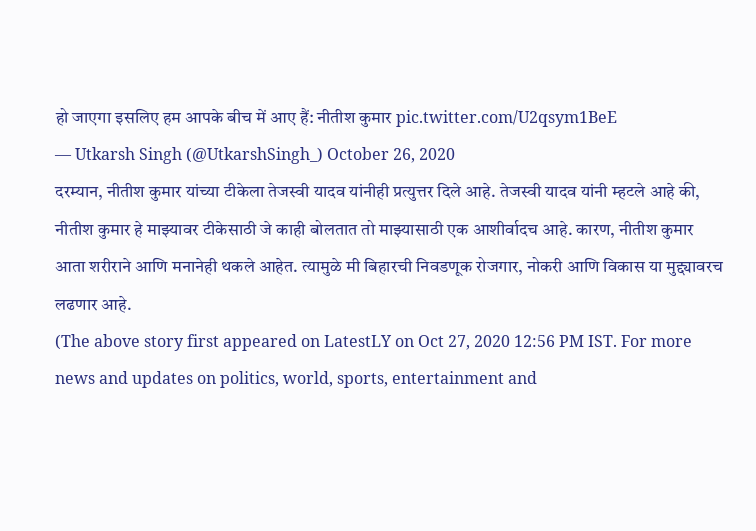हो जाएगा इसलिए हम आपके बीच में आए हैं: नीतीश कुमार pic.twitter.com/U2qsym1BeE
— Utkarsh Singh (@UtkarshSingh_) October 26, 2020
दरम्यान, नीतीश कुमार यांच्या टीकेला तेजस्वी यादव यांनीही प्रत्युत्तर दिले आहे. तेजस्वी यादव यांनी म्हटले आहे की, नीतीश कुमार हे माझ्यावर टीकेसाठी जे काही बोलतात तो माझ्यासाठी एक आशीर्वादच आहे. कारण, नीतीश कुमार आता शरीराने आणि मनानेही थकले आहेत. त्यामुळे मी बिहारची निवडणूक रोजगार, नोकरी आणि विकास या मुद्द्यावरच लढणार आहे.
(The above story first appeared on LatestLY on Oct 27, 2020 12:56 PM IST. For more news and updates on politics, world, sports, entertainment and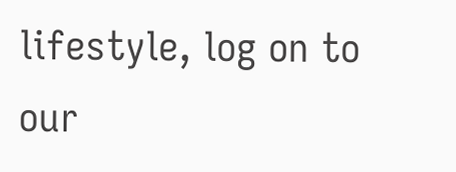lifestyle, log on to our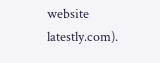website latestly.com).